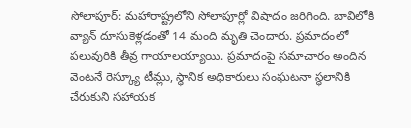సోలాపూర్: మహారాష్ట్రలోని సోలాపూర్లో విషాదం జరిగింది. బావిలోకి వ్యాన్ దూసుకెళ్లడంతో 14 మంది మృతి చెందారు. ప్రమాదంలో పలువురికి తీవ్ర గాయాలయ్యాయి. ప్రమాదంపై సమాచారం అందిన వెంటనే రెస్క్యూ టీమ్లు, స్థానిక అధికారులు సంఘటనా స్థలానికి చేరుకుని సహాయక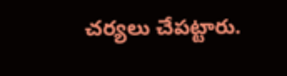చర్యలు చేపట్టారు.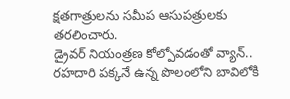క్షతగాత్రులను సమీప ఆసుపత్రులకు తరలించారు.
డ్రైవర్ నియంత్రణ కోల్పోవడంతో వ్యాన్.. రహదారి పక్కనే ఉన్న పొలంలోని బావిలోకి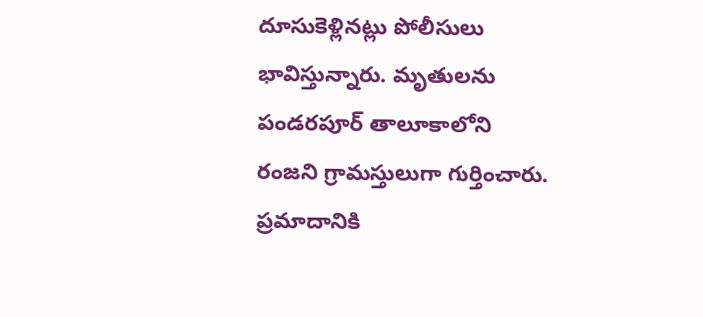దూసుకెళ్లినట్లు పోలీసులు భావిస్తున్నారు. మృతులను పండరపూర్ తాలూకాలోని రంజని గ్రామస్తులుగా గుర్తించారు. ప్రమాదానికి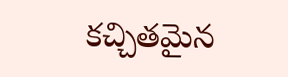కచ్చితమైన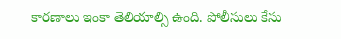కారణాలు ఇంకా తెలియాల్సి ఉంది. పోలీసులు కేసు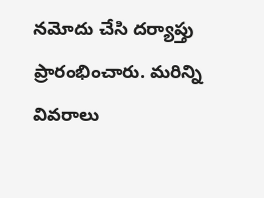నమోదు చేసి దర్యాప్తు ప్రారంభించారు. మరిన్ని వివరాలు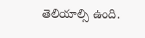తెలియాల్సి ఉంది.